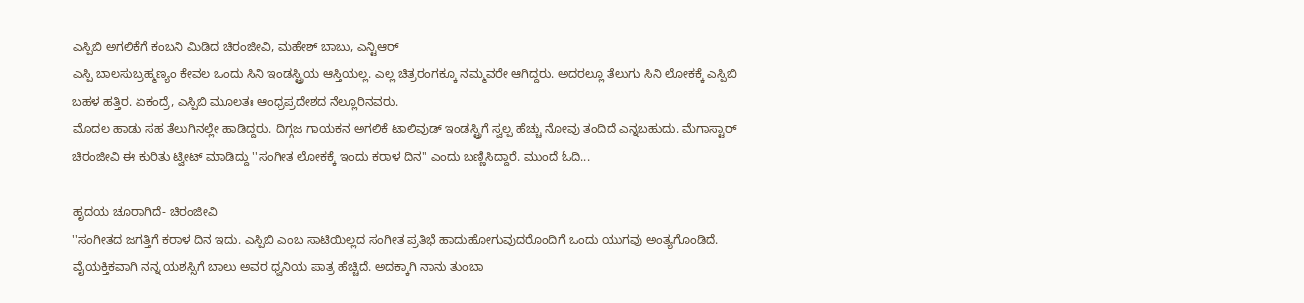ಎಸ್ಪಿಬಿ ಅಗಲಿಕೆಗೆ ಕಂಬನಿ ಮಿಡಿದ ಚಿರಂಜೀವಿ, ಮಹೇಶ್ ಬಾಬು, ಎನ್ಟಿಆರ್
ಎಸ್ಪಿ ಬಾಲಸುಬ್ರಹ್ಮಣ್ಯಂ ಕೇವಲ ಒಂದು ಸಿನಿ ಇಂಡಸ್ಟ್ರಿಯ ಆಸ್ತಿಯಲ್ಲ. ಎಲ್ಲ ಚಿತ್ರರಂಗಕ್ಕೂ ನಮ್ಮವರೇ ಆಗಿದ್ದರು. ಅದರಲ್ಲೂ ತೆಲುಗು ಸಿನಿ ಲೋಕಕ್ಕೆ ಎಸ್ಪಿಬಿ ಬಹಳ ಹತ್ತಿರ. ಏಕಂದ್ರೆ, ಎಸ್ಪಿಬಿ ಮೂಲತಃ ಆಂಧ್ರಪ್ರದೇಶದ ನೆಲ್ಲೂರಿನವರು.
ಮೊದಲ ಹಾಡು ಸಹ ತೆಲುಗಿನಲ್ಲೇ ಹಾಡಿದ್ದರು. ದಿಗ್ಗಜ ಗಾಯಕನ ಅಗಲಿಕೆ ಟಾಲಿವುಡ್ ಇಂಡಸ್ಟ್ರಿಗೆ ಸ್ವಲ್ಪ ಹೆಚ್ಚು ನೋವು ತಂದಿದೆ ಎನ್ನಬಹುದು. ಮೆಗಾಸ್ಟಾರ್ ಚಿರಂಜೀವಿ ಈ ಕುರಿತು ಟ್ವೀಟ್ ಮಾಡಿದ್ದು ''ಸಂಗೀತ ಲೋಕಕ್ಕೆ ಇಂದು ಕರಾಳ ದಿನ'' ಎಂದು ಬಣ್ಣಿಸಿದ್ದಾರೆ. ಮುಂದೆ ಓದಿ...

ಹೃದಯ ಚೂರಾಗಿದೆ- ಚಿರಂಜೀವಿ
''ಸಂಗೀತದ ಜಗತ್ತಿಗೆ ಕರಾಳ ದಿನ ಇದು. ಎಸ್ಪಿಬಿ ಎಂಬ ಸಾಟಿಯಿಲ್ಲದ ಸಂಗೀತ ಪ್ರತಿಭೆ ಹಾದುಹೋಗುವುದರೊಂದಿಗೆ ಒಂದು ಯುಗವು ಅಂತ್ಯಗೊಂಡಿದೆ. ವೈಯಕ್ತಿಕವಾಗಿ ನನ್ನ ಯಶಸ್ಸಿಗೆ ಬಾಲು ಅವರ ಧ್ವನಿಯ ಪಾತ್ರ ಹೆಚ್ಚಿದೆ. ಅದಕ್ಕಾಗಿ ನಾನು ತುಂಬಾ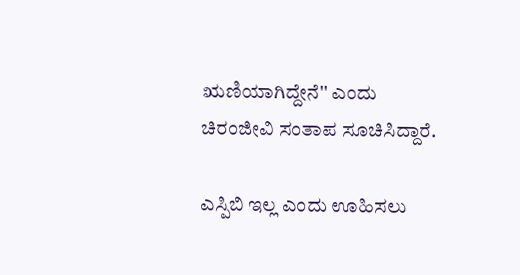ಋಣಿಯಾಗಿದ್ದೇನೆ'' ಎಂದು ಚಿರಂಜೀವಿ ಸಂತಾಪ ಸೂಚಿಸಿದ್ದಾರೆ.

ಎಸ್ಪಿಬಿ ಇಲ್ಲ ಎಂದು ಊಹಿಸಲು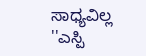ಸಾಧ್ಯವಿಲ್ಲ
''ಎಸ್ಪಿ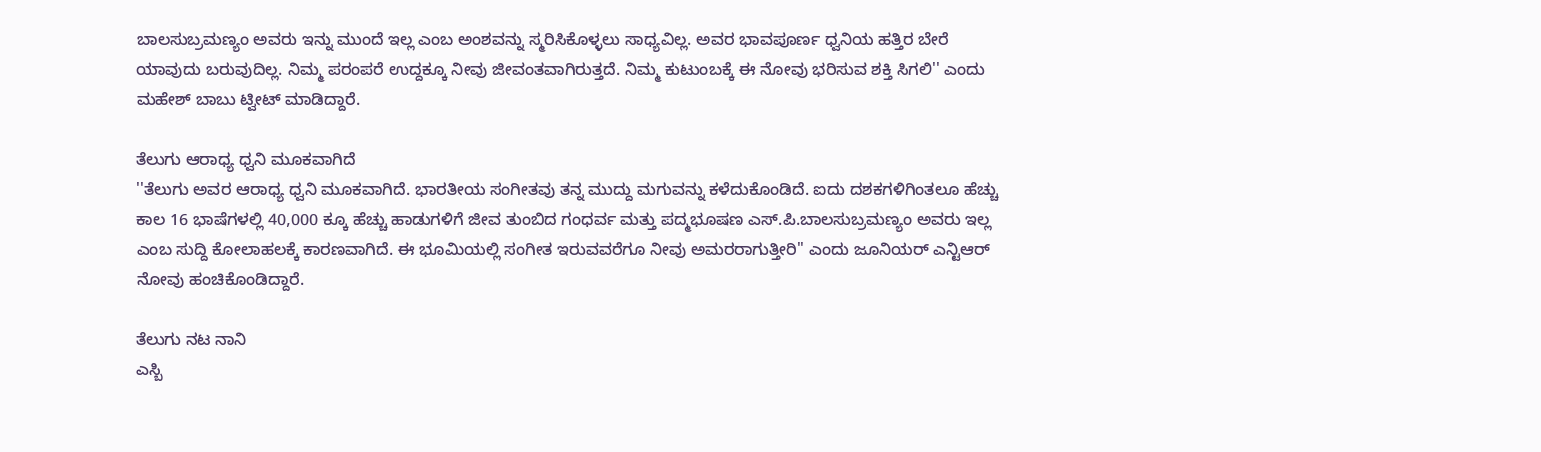ಬಾಲಸುಬ್ರಮಣ್ಯಂ ಅವರು ಇನ್ನು ಮುಂದೆ ಇಲ್ಲ ಎಂಬ ಅಂಶವನ್ನು ಸ್ಮರಿಸಿಕೊಳ್ಳಲು ಸಾಧ್ಯವಿಲ್ಲ. ಅವರ ಭಾವಪೂರ್ಣ ಧ್ವನಿಯ ಹತ್ತಿರ ಬೇರೆ ಯಾವುದು ಬರುವುದಿಲ್ಲ. ನಿಮ್ಮ ಪರಂಪರೆ ಉದ್ದಕ್ಕೂ ನೀವು ಜೀವಂತವಾಗಿರುತ್ತದೆ. ನಿಮ್ಮ ಕುಟುಂಬಕ್ಕೆ ಈ ನೋವು ಭರಿಸುವ ಶಕ್ತಿ ಸಿಗಲಿ'' ಎಂದು ಮಹೇಶ್ ಬಾಬು ಟ್ವೀಟ್ ಮಾಡಿದ್ದಾರೆ.

ತೆಲುಗು ಆರಾಧ್ಯ ಧ್ವನಿ ಮೂಕವಾಗಿದೆ
''ತೆಲುಗು ಅವರ ಆರಾಧ್ಯ ಧ್ವನಿ ಮೂಕವಾಗಿದೆ. ಭಾರತೀಯ ಸಂಗೀತವು ತನ್ನ ಮುದ್ದು ಮಗುವನ್ನು ಕಳೆದುಕೊಂಡಿದೆ. ಐದು ದಶಕಗಳಿಗಿಂತಲೂ ಹೆಚ್ಚು ಕಾಲ 16 ಭಾಷೆಗಳಲ್ಲಿ 40,000 ಕ್ಕೂ ಹೆಚ್ಚು ಹಾಡುಗಳಿಗೆ ಜೀವ ತುಂಬಿದ ಗಂಧರ್ವ ಮತ್ತು ಪದ್ಮಭೂಷಣ ಎಸ್.ಪಿ.ಬಾಲಸುಬ್ರಮಣ್ಯಂ ಅವರು ಇಲ್ಲ ಎಂಬ ಸುದ್ದಿ ಕೋಲಾಹಲಕ್ಕೆ ಕಾರಣವಾಗಿದೆ. ಈ ಭೂಮಿಯಲ್ಲಿ ಸಂಗೀತ ಇರುವವರೆಗೂ ನೀವು ಅಮರರಾಗುತ್ತೀರಿ'' ಎಂದು ಜೂನಿಯರ್ ಎನ್ಟಿಆರ್ ನೋವು ಹಂಚಿಕೊಂಡಿದ್ದಾರೆ.

ತೆಲುಗು ನಟ ನಾನಿ
ಎಸ್ಬಿ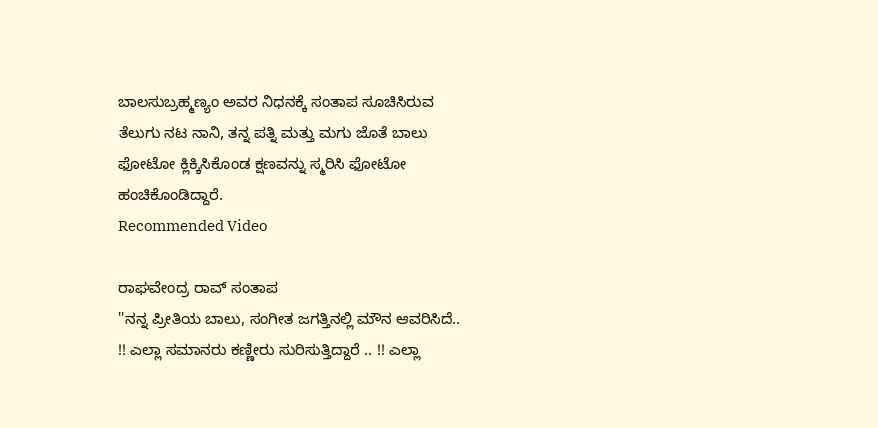ಬಾಲಸುಬ್ರಹ್ಮಣ್ಯಂ ಅವರ ನಿಧನಕ್ಕೆ ಸಂತಾಪ ಸೂಚಿಸಿರುವ ತೆಲುಗು ನಟ ನಾನಿ, ತನ್ನ ಪತ್ನಿ ಮತ್ತು ಮಗು ಜೊತೆ ಬಾಲು ಫೋಟೋ ಕ್ಲಿಕ್ಕಿಸಿಕೊಂಡ ಕ್ಷಣವನ್ನು ಸ್ಮರಿಸಿ ಫೋಟೋ ಹಂಚಿಕೊಂಡಿದ್ದಾರೆ.
Recommended Video

ರಾಘವೇಂದ್ರ ರಾವ್ ಸಂತಾಪ
''ನನ್ನ ಪ್ರೀತಿಯ ಬಾಲು, ಸಂಗೀತ ಜಗತ್ತಿನಲ್ಲಿ ಮೌನ ಆವರಿಸಿದೆ.. !! ಎಲ್ಲಾ ಸಮಾನರು ಕಣ್ಣೀರು ಸುರಿಸುತ್ತಿದ್ದಾರೆ .. !! ಎಲ್ಲಾ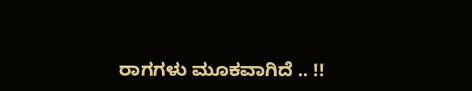ರಾಗಗಳು ಮೂಕವಾಗಿದೆ .. !!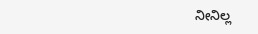ನೀನಿಲ್ಲ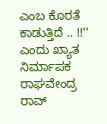ಎಂಬ ಕೊರತೆ ಕಾಡುತ್ತಿದೆ .. !!'' ಎಂದು ಖ್ಯಾತ ನಿರ್ಮಾಪಕ ರಾಘವೇಂದ್ರ ರಾವ್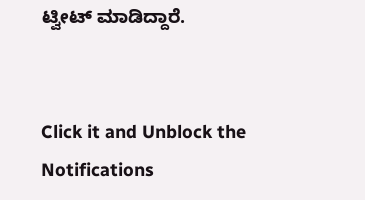ಟ್ವೀಟ್ ಮಾಡಿದ್ದಾರೆ.


Click it and Unblock the Notifications